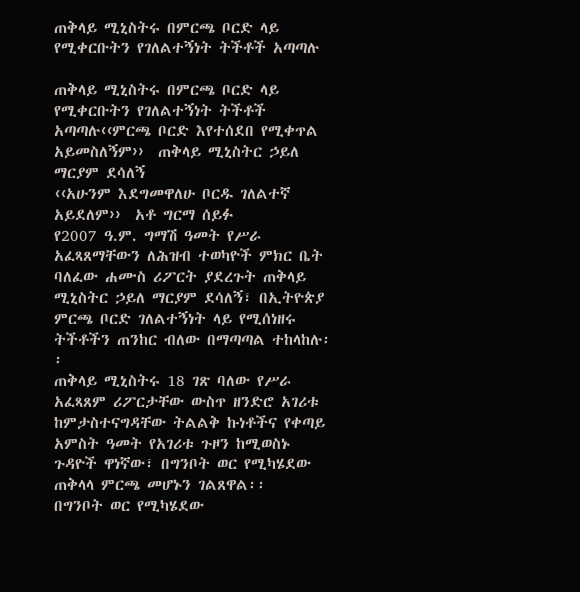ጠቅላይ ሚኒስትሩ በምርጫ ቦርድ ላይ የሚቀርቡትን የገለልተኝነት ትችቶች አጣጣሉ

ጠቅላይ ሚኒስትሩ በምርጫ ቦርድ ላይ የሚቀርቡትን የገለልተኝነት ትችቶች አጣጣሉ‹‹ምርጫ ቦርድ እየተሰደበ የሚቀጥል አይመስለኝም››  ጠቅላይ ሚኒስትር ኃይለ ማርያም ደሳለኝ
‹‹አሁንም እደግመዋለሁ ቦርዱ ገለልተኛ አይደለም››  አቶ ግርማ ሰይፉ
የ2007 ዓ.ም. ግማሽ ዓመት የሥራ አፈጻጸማቸውን ለሕዝብ ተወካዮች ምክር ቤት ባለፈው ሐሙስ ሪፖርት ያደረጉት ጠቅላይ ሚኒስትር ኃይለ ማርያም ደሳለኝ፣ በኢትዮጵያ ምርጫ ቦርድ ገለልተኝነት ላይ የሚሰነዘሩ ትችቶችን ጠንከር ብለው በማጣጣል ተከላከሉ፡፡
ጠቅላይ ሚኒስትሩ 18 ገጽ ባለው የሥራ አፈጻጸም ሪፖርታቸው ውስጥ ዘንድሮ አገሪቱ ከምታስተናግዳቸው ትልልቅ ኩነቶችና የቀጣይ አምስት ዓመት የአገሪቱ ጉዞን ከሚወስኑ ጉዳዮች ዋነኛው፣ በግንቦት ወር የሚካሄደው ጠቅላላ ምርጫ መሆኑን ገልጸዋል፡፡
በግንቦት ወር የሚካሄደው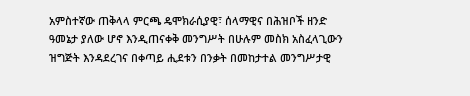አምስተኛው ጠቅላላ ምርጫ ዴሞክራሲያዊ፣ ሰላማዊና በሕዝቦች ዘንድ ዓመኔታ ያለው ሆኖ እንዲጠናቀቅ መንግሥት በሁሉም መስክ አስፈላጊውን ዝግጅት እንዳደረገና በቀጣይ ሒደቱን በንቃት በመከታተል መንግሥታዊ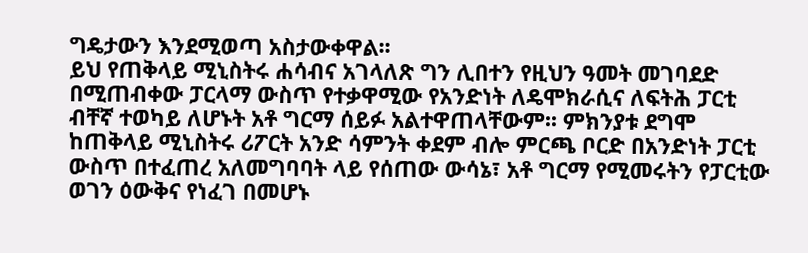ግዴታውን እንደሚወጣ አስታውቀዋል፡፡
ይህ የጠቅላይ ሚኒስትሩ ሐሳብና አገላለጽ ግን ሊበተን የዚህን ዓመት መገባደድ በሚጠብቀው ፓርላማ ውስጥ የተቃዋሚው የአንድነት ለዴሞክራሲና ለፍትሕ ፓርቲ ብቸኛ ተወካይ ለሆኑት አቶ ግርማ ሰይፉ አልተዋጠላቸውም፡፡ ምክንያቱ ደግሞ ከጠቅላይ ሚኒስትሩ ሪፖርት አንድ ሳምንት ቀደም ብሎ ምርጫ ቦርድ በአንድነት ፓርቲ ውስጥ በተፈጠረ አለመግባባት ላይ የሰጠው ውሳኔ፣ አቶ ግርማ የሚመሩትን የፓርቲው ወገን ዕውቅና የነፈገ በመሆኑ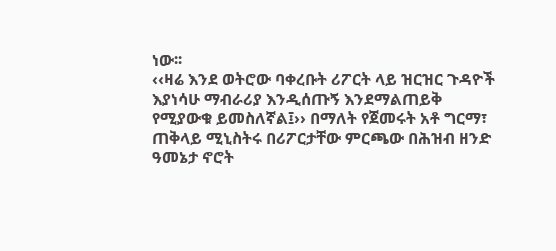ነው፡፡
‹‹ዛሬ እንደ ወትሮው ባቀረቡት ሪፖርት ላይ ዝርዝር ጉዳዮች እያነሳሁ ማብራሪያ እንዲሰጡኝ እንደማልጠይቅ የሚያውቁ ይመስለኛል፤›› በማለት የጀመሩት አቶ ግርማ፣ ጠቅላይ ሚኒስትሩ በሪፖርታቸው ምርጫው በሕዝብ ዘንድ ዓመኔታ ኖሮት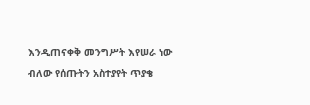እንዲጠናቀቅ መንግሥት እየሠራ ነው ብለው የሰጡትን አስተያየት ጥያቄ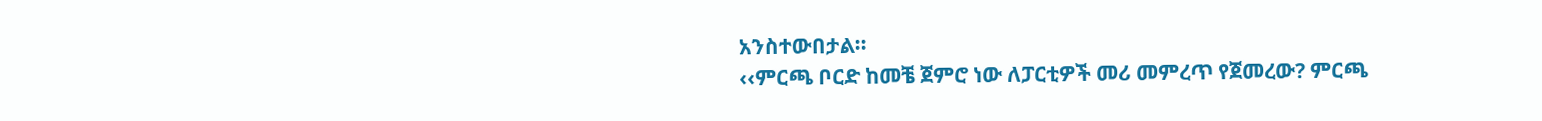አንስተውበታል፡፡
‹‹ምርጫ ቦርድ ከመቼ ጀምሮ ነው ለፓርቲዎች መሪ መምረጥ የጀመረው? ምርጫ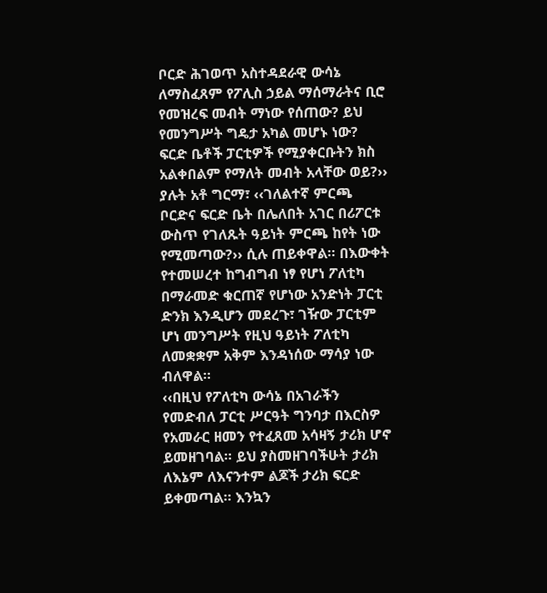ቦርድ ሕገወጥ አስተዳደራዊ ውሳኔ ለማስፈጸም የፖሊስ ኃይል ማሰማራትና ቢሮ የመዝረፍ መብት ማነው የሰጠው? ይህ የመንግሥት ግዴታ አካል መሆኑ ነው? ፍርድ ቤቶች ፓርቲዎች የሚያቀርቡትን ክስ አልቀበልም የማለት መብት አላቸው ወይ?›› ያሉት አቶ ግርማ፣ ‹‹ገለልተኛ ምርጫ ቦርድና ፍርድ ቤት በሌለበት አገር በሪፖርቱ ውስጥ የገለጹት ዓይነት ምርጫ ከየት ነው የሚመጣው?›› ሲሉ ጠይቀዋል፡፡ በእውቀት የተመሠረተ ከግብግብ ነፃ የሆነ ፖለቲካ በማራመድ ቁርጠኛ የሆነው አንድነት ፓርቲ ድንክ እንዲሆን መደረጉ፣ ገዥው ፓርቲም ሆነ መንግሥት የዚህ ዓይነት ፖለቲካ ለመቋቋም አቅም እንዳነሰው ማሳያ ነው ብለዋል፡፡
‹‹በዚህ የፖለቲካ ውሳኔ በአገራችን የመድብለ ፓርቲ ሥርዓት ግንባታ በእርስዎ የአመራር ዘመን የተፈጸመ አሳዛኝ ታሪክ ሆኖ ይመዘገባል፡፡ ይህ ያስመዘገባችሁት ታሪክ ለእኔም ለእናንተም ልጆች ታሪክ ፍርድ ይቀመጣል፡፡ እንኳን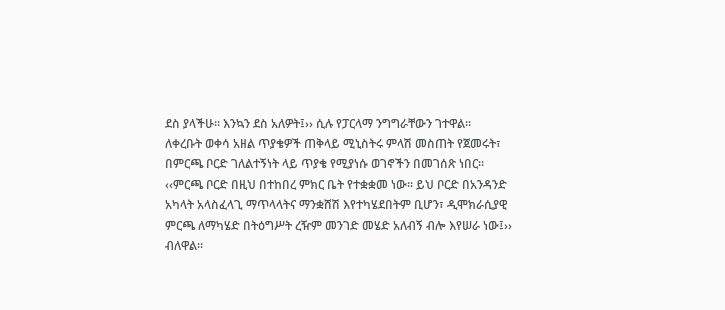ደስ ያላችሁ፡፡ እንኳን ደስ አለዎት፤›› ሲሉ የፓርላማ ንግግራቸውን ገተዋል፡፡
ለቀረቡት ወቀሳ አዘል ጥያቄዎች ጠቅላይ ሚኒስትሩ ምላሽ መስጠት የጀመሩት፣ በምርጫ ቦርድ ገለልተኝነት ላይ ጥያቄ የሚያነሱ ወገኖችን በመገሰጽ ነበር፡፡ ‹‹ምርጫ ቦርድ በዚህ በተከበረ ምክር ቤት የተቋቋመ ነው፡፡ ይህ ቦርድ በአንዳንድ አካላት አላስፈላጊ ማጥላላትና ማንቋሸሽ እየተካሄደበትም ቢሆን፣ ዲሞክራሲያዊ ምርጫ ለማካሄድ በትዕግሥት ረዥም መንገድ መሄድ አለብኝ ብሎ እየሠራ ነው፤›› ብለዋል፡፡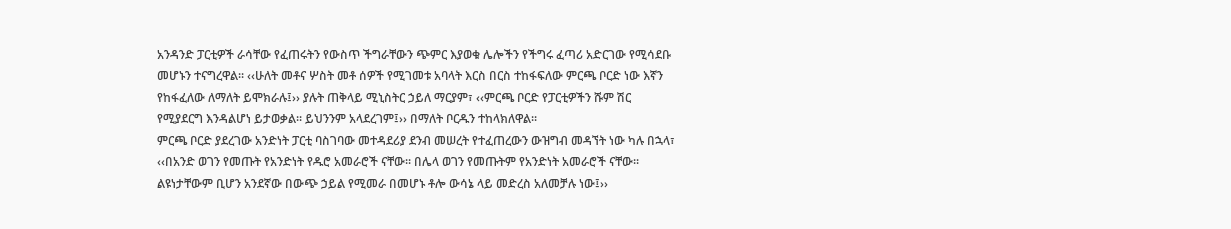አንዳንድ ፓርቲዎች ራሳቸው የፈጠሩትን የውስጥ ችግራቸውን ጭምር እያወቁ ሌሎችን የችግሩ ፈጣሪ አድርገው የሚሳደቡ መሆኑን ተናግረዋል፡፡ ‹‹ሁለት መቶና ሦስት መቶ ሰዎች የሚገመቱ አባላት እርስ በርስ ተከፋፍለው ምርጫ ቦርድ ነው እኛን የከፋፈለው ለማለት ይሞክራሉ፤›› ያሉት ጠቅላይ ሚኒስትር ኃይለ ማርያም፣ ‹‹ምርጫ ቦርድ የፓርቲዎችን ሹም ሽር የሚያደርግ እንዳልሆነ ይታወቃል፡፡ ይህንንም አላደረገም፤›› በማለት ቦርዱን ተከላክለዋል፡፡
ምርጫ ቦርድ ያደረገው አንድነት ፓርቲ ባስገባው መተዳደሪያ ደንብ መሠረት የተፈጠረውን ውዝግብ መዳኘት ነው ካሉ በኋላ፣ ‹‹በአንድ ወገን የመጡት የአንድነት የዱሮ አመራሮች ናቸው፡፡ በሌላ ወገን የመጡትም የአንድነት አመራሮች ናቸው፡፡ ልዩነታቸውም ቢሆን አንደኛው በውጭ ኃይል የሚመራ በመሆኑ ቶሎ ውሳኔ ላይ መድረስ አለመቻሉ ነው፤››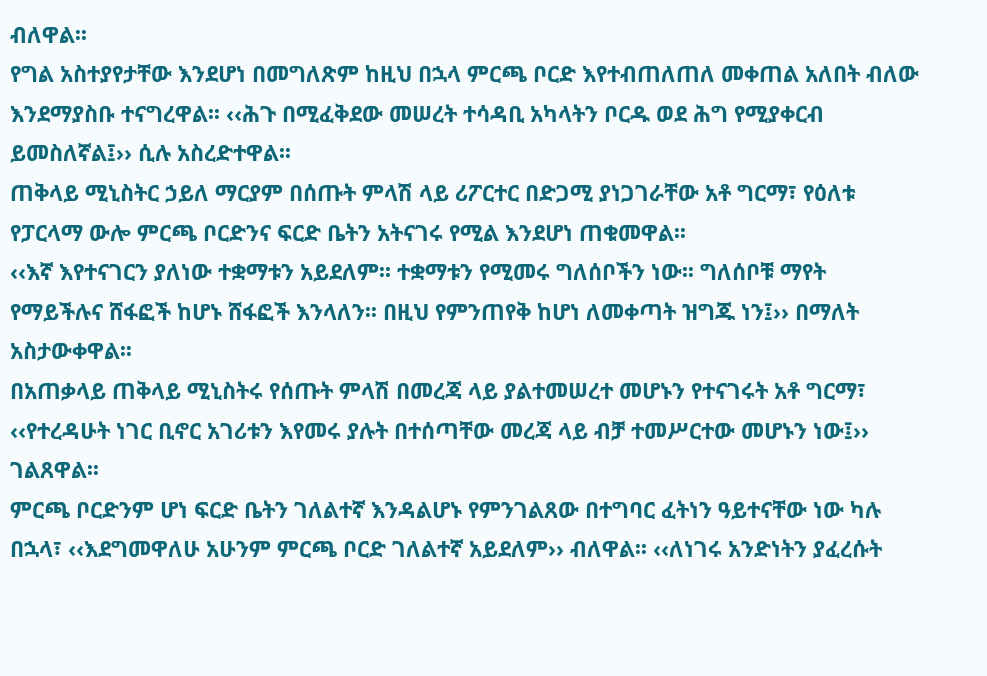ብለዋል፡፡
የግል አስተያየታቸው እንደሆነ በመግለጽም ከዚህ በኋላ ምርጫ ቦርድ እየተብጠለጠለ መቀጠል አለበት ብለው እንደማያስቡ ተናግረዋል፡፡ ‹‹ሕጉ በሚፈቅደው መሠረት ተሳዳቢ አካላትን ቦርዱ ወደ ሕግ የሚያቀርብ ይመስለኛል፤›› ሲሉ አስረድተዋል፡፡
ጠቅላይ ሚኒስትር ኃይለ ማርያም በሰጡት ምላሽ ላይ ሪፖርተር በድጋሚ ያነጋገራቸው አቶ ግርማ፣ የዕለቱ የፓርላማ ውሎ ምርጫ ቦርድንና ፍርድ ቤትን አትናገሩ የሚል እንደሆነ ጠቁመዋል፡፡
‹‹እኛ እየተናገርን ያለነው ተቋማቱን አይደለም፡፡ ተቋማቱን የሚመሩ ግለሰቦችን ነው፡፡ ግለሰቦቹ ማየት የማይችሉና ሸፋፎች ከሆኑ ሸፋፎች እንላለን፡፡ በዚህ የምንጠየቅ ከሆነ ለመቀጣት ዝግጁ ነን፤›› በማለት አስታውቀዋል፡፡
በአጠቃላይ ጠቅላይ ሚኒስትሩ የሰጡት ምላሽ በመረጃ ላይ ያልተመሠረተ መሆኑን የተናገሩት አቶ ግርማ፣ ‹‹የተረዳሁት ነገር ቢኖር አገሪቱን እየመሩ ያሉት በተሰጣቸው መረጃ ላይ ብቻ ተመሥርተው መሆኑን ነው፤›› ገልጸዋል፡፡
ምርጫ ቦርድንም ሆነ ፍርድ ቤትን ገለልተኛ እንዳልሆኑ የምንገልጸው በተግባር ፈትነን ዓይተናቸው ነው ካሉ በኋላ፣ ‹‹እደግመዋለሁ አሁንም ምርጫ ቦርድ ገለልተኛ አይደለም›› ብለዋል፡፡ ‹‹ለነገሩ አንድነትን ያፈረሱት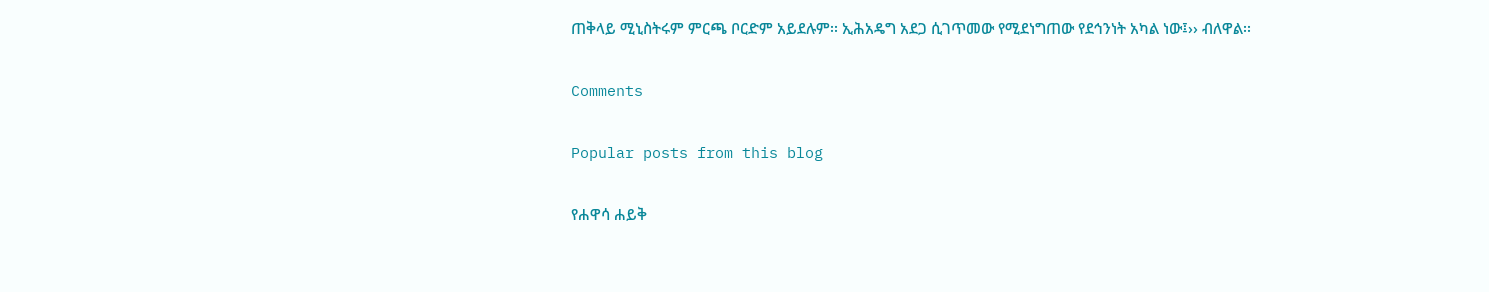ጠቅላይ ሚኒስትሩም ምርጫ ቦርድም አይደሉም፡፡ ኢሕአዴግ አደጋ ሲገጥመው የሚደነግጠው የደኅንነት አካል ነው፤›› ብለዋል፡፡

Comments

Popular posts from this blog

የሐዋሳ ሐይቅ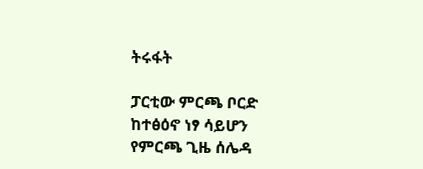ትሩፋት

ፓርቲው ምርጫ ቦርድ ከተፅዕኖ ነፃ ሳይሆን የምርጫ ጊዜ ሰሌዳ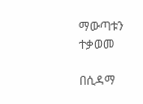ማውጣቱን ተቃወመ

በሲዳማ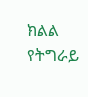ክልል የትግራይ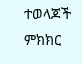ተወላጆች ምክክር